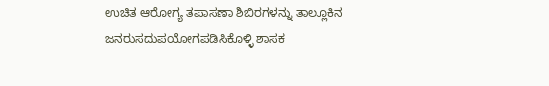ಉಚಿತ ಆರೋಗ್ಯ ತಪಾಸಣಾ ಶಿಬಿರಗಳನ್ನು ತಾಲ್ಲೂಕಿನ ಜನರುಸದುಪಯೋಗಪಡಿಸಿಕೊಳ್ಳಿ ಶಾಸಕ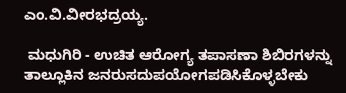ಎಂ.ವಿ.ವೀರಭದ್ರಯ್ಯ.

 ಮಧುಗಿರಿ - ಉಚಿತ ಆರೋಗ್ಯ ತಪಾಸಣಾ ಶಿಬಿರಗಳನ್ನು ತಾಲ್ಲೂಕಿನ ಜನರುಸದುಪಯೋಗಪಡಿಸಿಕೊಳ್ಳಬೇಕು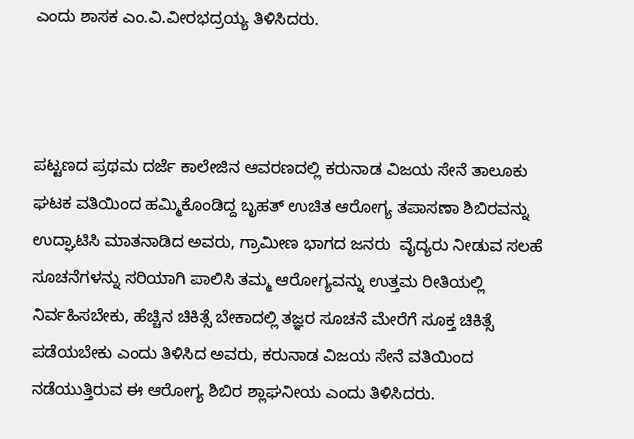ಎಂದು ಶಾಸಕ ಎಂ.ವಿ.ವೀರಭದ್ರಯ್ಯ ತಿಳಿಸಿದರು.



ಪಟ್ಟಣದ ಪ್ರಥಮ ದರ್ಜೆ ಕಾಲೇಜಿನ ಆವರಣದಲ್ಲಿ ಕರುನಾಡ ವಿಜಯ ಸೇನೆ ತಾಲೂಕು ಘಟಕ ವತಿಯಿಂದ ಹಮ್ಮಿಕೊಂಡಿದ್ದ ಬೃಹತ್ ಉಚಿತ ಆರೋಗ್ಯ ತಪಾಸಣಾ ಶಿಬಿರವನ್ನು ಉದ್ಘಾಟಿಸಿ ಮಾತನಾಡಿದ ಅವರು, ಗ್ರಾಮೀಣ ಭಾಗದ ಜನರು  ವೈದ್ಯರು ನೀಡುವ ಸಲಹೆ ಸೂಚನೆಗಳನ್ನು ಸರಿಯಾಗಿ ಪಾಲಿಸಿ ತಮ್ಮ ಆರೋಗ್ಯವನ್ನು ಉತ್ತಮ ರೀತಿಯಲ್ಲಿ ನಿರ್ವಹಿಸಬೇಕು, ಹೆಚ್ಚಿನ ಚಿಕಿತ್ಸೆ ಬೇಕಾದಲ್ಲಿ ತಜ್ಞರ ಸೂಚನೆ ಮೇರೆಗೆ ಸೂಕ್ತ ಚಿಕಿತ್ಸೆ ಪಡೆಯಬೇಕು ಎಂದು ತಿಳಿಸಿದ ಅವರು, ಕರುನಾಡ ವಿಜಯ ಸೇನೆ ವತಿಯಿಂದ ನಡೆಯುತ್ತಿರುವ ಈ ಆರೋಗ್ಯ ಶಿಬಿರ ಶ್ಲಾಘನೀಯ ಎಂದು ತಿಳಿಸಿದರು.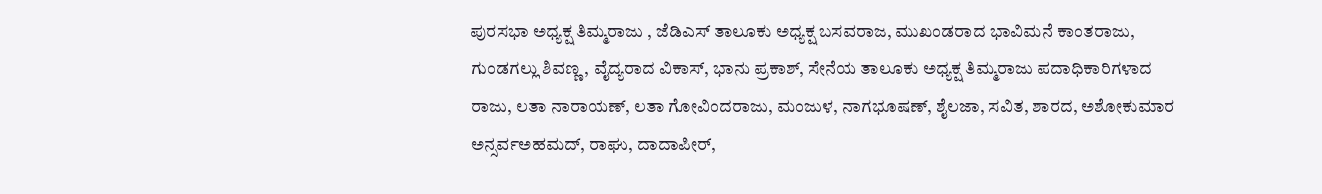ಪುರಸಭಾ ಅಧ್ಯಕ್ಷ ತಿಮ್ಮರಾಜು , ಜೆಡಿಎಸ್ ತಾಲೂಕು ಅಧ್ಯಕ್ಷ ಬಸವರಾಜ, ಮುಖಂಡರಾದ ಭಾವಿಮನೆ ಕಾಂತರಾಜು, ಗುಂಡಗಲ್ಲು ಶಿವಣ್ಣ, ವೈದ್ಯರಾದ ವಿಕಾಸ್, ಭಾನು ಪ್ರಕಾಶ್, ಸೇನೆಯ ತಾಲೂಕು ಅಧ್ಯಕ್ಷ ತಿಮ್ಮರಾಜು ಪದಾಧಿಕಾರಿಗಳಾದ ರಾಜು, ಲತಾ ನಾರಾಯಣ್, ಲತಾ ಗೋವಿಂದರಾಜು, ಮಂಜುಳ, ನಾಗಭೂಷಣ್, ಶೈಲಜಾ, ಸವಿತ, ಶಾರದ, ಅಶೋಕುಮಾರ ಅನ್ಸರ್ವಅಹಮದ್, ರಾಘು, ದಾದಾಪೀರ್,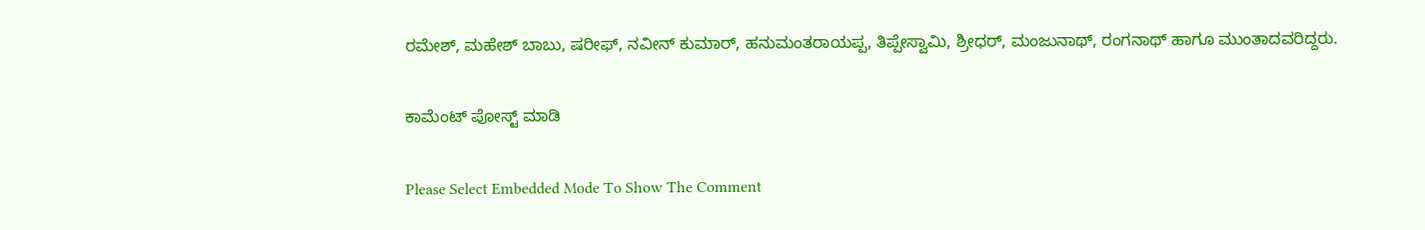ರಮೇಶ್, ಮಹೇಶ್ ಬಾಬು, ಷರೀಫ್, ನವೀನ್ ಕುಮಾರ್, ಹನುಮಂತರಾಯಪ್ಪ, ತಿಪ್ಪೇಸ್ವಾಮಿ, ಶ್ರೀಧರ್, ಮಂಜುನಾಥ್, ರಂಗನಾಥ್ ಹಾಗೂ ಮುಂತಾದವರಿದ್ದರು.

ಕಾಮೆಂಟ್‌‌ ಪೋಸ್ಟ್‌ ಮಾಡಿ

Please Select Embedded Mode To Show The Comment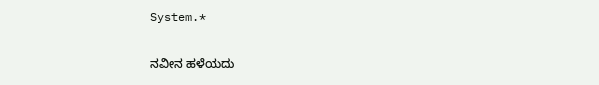System.*

ನವೀನ ಹಳೆಯದು